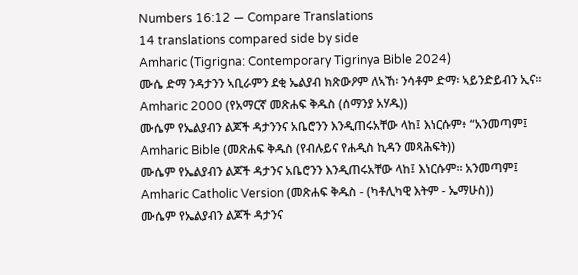Numbers 16:12 — Compare Translations
14 translations compared side by side
Amharic (Tigrigna: Contemporary Tigrinya Bible 2024)
ሙሴ ድማ ንዳታንን ኣቢራምን ደቂ ኤልያብ ክጽውዖም ለኣኸ፡ ንሳቶም ድማ፡ ኣይንድይብን ኢና።
Amharic 2000 (የአማርኛ መጽሐፍ ቅዱስ (ሰማንያ አሃዱ))
ሙሴም የኤልያብን ልጆች ዳታንንና አቤሮንን እንዲጠሩአቸው ላከ፤ እነርሱም፥ “አንመጣም፤
Amharic Bible (መጽሐፍ ቅዱስ (የብሉይና የሐዲስ ኪዳን መጻሕፍት))
ሙሴም የኤልያብን ልጆች ዳታንና አቤሮንን እንዲጠሩአቸው ላከ፤ እነርሱም። አንመጣም፤
Amharic Catholic Version (መጽሐፍ ቅዱስ - (ካቶሊካዊ እትም - ኤማሁስ))
ሙሴም የኤልያብን ልጆች ዳታንና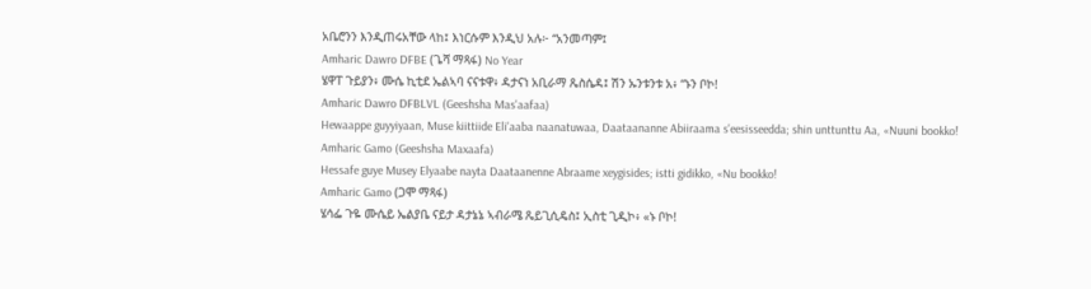አቤሮንን እንዲጠሩአቸው ላከ፤ እነርሱም እንዲህ አሉ፦ “አንመጣም፤
Amharic Dawro DFBE (ጌሻ ማጻፋ) No Year
ሄዋፐ ጉይያን፥ ሙሴ ኪቲደ ኤልኣባ ናናቱዋ፥ ዳታናነ አቢራማ ጼስሴዳ፤ ሽን ኡንቱንቱ አ፥ “ኑን ቦኮ!
Amharic Dawro DFBLVL (Geeshsha Mas'aafaa)
Hewaappe guyyiyaan, Muse kiittiide Eli'aaba naanatuwaa, Daataananne Abiiraama s'eesisseedda; shin unttunttu Aa, «Nuuni bookko!
Amharic Gamo (Geeshsha Maxaafa)
Hessafe guye Musey Elyaabe nayta Daataanenne Abraame xeygisides; istti gidikko, «Nu bookko!
Amharic Gamo (ጋሞ ማጻፋ)
ሄሳፌ ጉዬ ሙሴይ ኤልያቤ ናይታ ዳታኔኔ ኣብራሜ ጼይጊሲዴስ፤ ኢስቲ ጊዲኮ፥ «ኑ ቦኮ!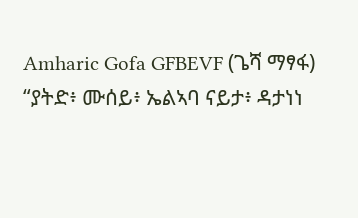Amharic Gofa GFBEVF (ጌሻ ማፃፋ)
“ያትድ፥ ሙሰይ፥ ኤልኣባ ናይታ፥ ዳታነነ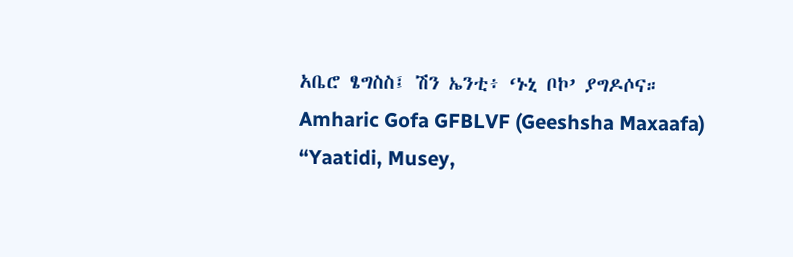አቤሮ ፄግስስ፤ ሽን ኤንቲ፥ ‘ኑኒ ቦኮ’ ያግዶሶና።
Amharic Gofa GFBLVF (Geeshsha Maxaafa)
“Yaatidi, Musey,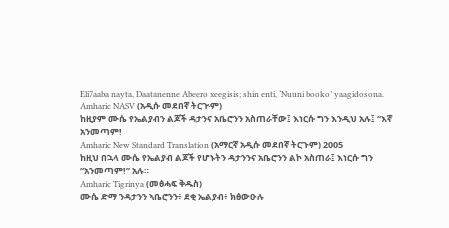Eli7aaba nayta, Daatanenne Abeero xeegisis; shin enti, ‘Nuuni booko’ yaagidosona.
Amharic NASV (አዲሱ መደበኛ ትርጒም)
ከዚያም ሙሴ የኤልያብን ልጆች ዳታንና አቤሮንን አስጠራቸው፤ እነርሱ ግን እንዲህ አሉ፤ “እኛ አንመጣም!
Amharic New Standard Translation (አማርኛ አዲሱ መደበኛ ትርጉም) 2005
ከዚህ በኋላ ሙሴ የኤልያብ ልጆች የሆኑትን ዳታንንና አቤሮንን ልኮ አስጠራ፤ እነርሱ ግን “አንመጣም!” አሉ።
Amharic Tigrinya (መፅሓፍ ቅዱስ)
ሙሴ ድማ ንዳታንን ኣቤሮንን፥ ደቂ ኤልያብ፥ ክፅውዑሉ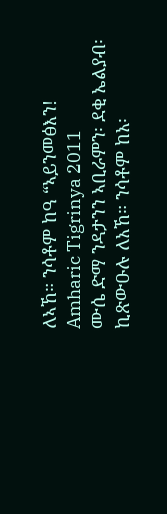ለኣኸ። ንሳቶም ከዓ “ኣይንመፅእን!
Amharic Tigrinya 2011
ሙሴ ድማ ንዳታንን ኣቢራምን፡ ደቂ ኤልያብ፡ ኪጽውዑሉ ለአኸ። ንሳቶም ከአ፡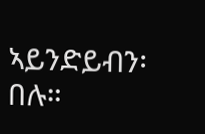ኣይንድይብን፡ በሉ።